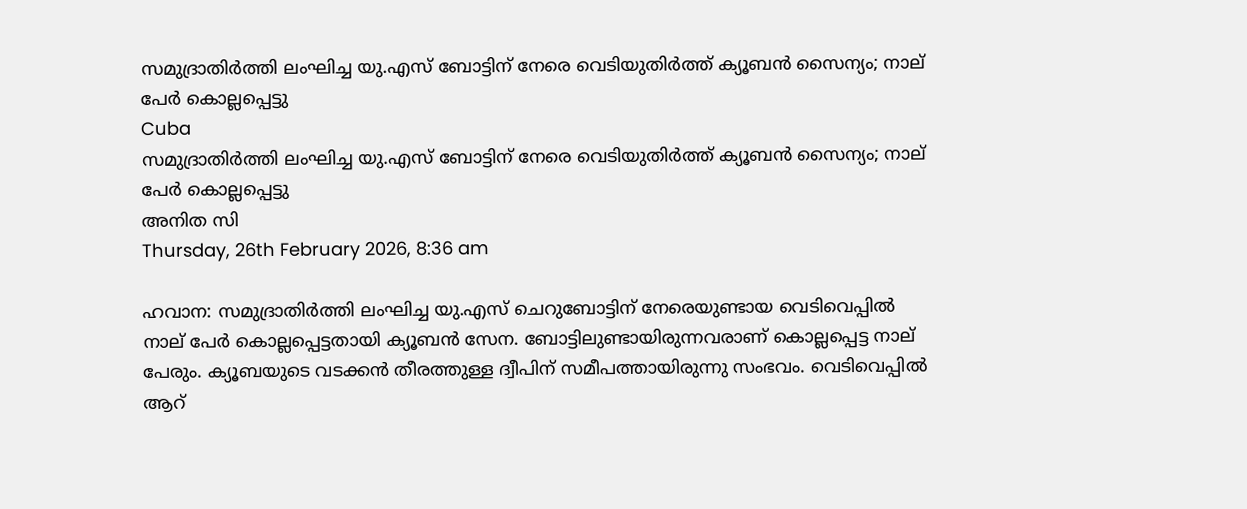സമുദ്രാതിര്‍ത്തി ലംഘിച്ച യു.എസ് ബോട്ടിന് നേരെ വെടിയുതിര്‍ത്ത് ക്യൂബന്‍ സൈന്യം; നാല് പേര്‍ കൊല്ലപ്പെട്ടു
Cuba
സമുദ്രാതിര്‍ത്തി ലംഘിച്ച യു.എസ് ബോട്ടിന് നേരെ വെടിയുതിര്‍ത്ത് ക്യൂബന്‍ സൈന്യം; നാല് പേര്‍ കൊല്ലപ്പെട്ടു
അനിത സി
Thursday, 26th February 2026, 8:36 am

ഹവാന: സമുദ്രാതിര്‍ത്തി ലംഘിച്ച യു.എസ് ചെറുബോട്ടിന് നേരെയുണ്ടായ വെടിവെപ്പില്‍ നാല് പേര്‍ കൊല്ലപ്പെട്ടതായി ക്യൂബന്‍ സേന. ബോട്ടിലുണ്ടായിരുന്നവരാണ് കൊല്ലപ്പെട്ട നാല് പേരും. ക്യൂബയുടെ വടക്കന്‍ തീരത്തുള്ള ദ്വീപിന് സമീപത്തായിരുന്നു സംഭവം. വെടിവെപ്പില്‍ ആറ്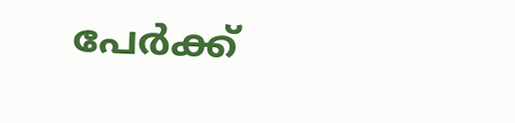പേര്‍ക്ക്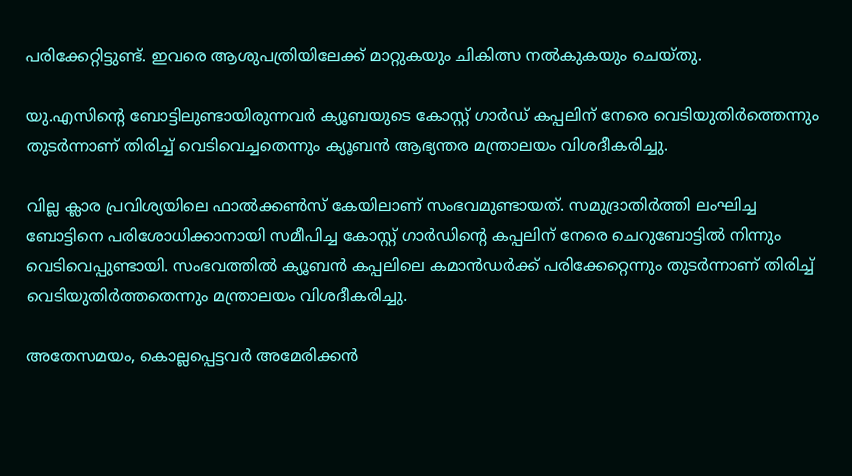പരിക്കേറ്റിട്ടുണ്ട്. ഇവരെ ആശുപത്രിയിലേക്ക് മാറ്റുകയും ചികിത്സ നല്‍കുകയും ചെയ്തു.

യു.എസിന്റെ ബോട്ടിലുണ്ടായിരുന്നവര്‍ ക്യൂബയുടെ കോസ്റ്റ് ഗാര്‍ഡ് കപ്പലിന് നേരെ വെടിയുതിര്‍ത്തെന്നും തുടര്‍ന്നാണ് തിരിച്ച് വെടിവെച്ചതെന്നും ക്യൂബന്‍ ആഭ്യന്തര മന്ത്രാലയം വിശദീകരിച്ചു.

വില്ല ക്ലാര പ്രവിശ്യയിലെ ഫാല്‍ക്കണ്‍സ് കേയിലാണ് സംഭവമുണ്ടായത്. സമുദ്രാതിര്‍ത്തി ലംഘിച്ച ബോട്ടിനെ പരിശോധിക്കാനായി സമീപിച്ച കോസ്റ്റ് ഗാര്‍ഡിന്റെ കപ്പലിന് നേരെ ചെറുബോട്ടില്‍ നിന്നും വെടിവെപ്പുണ്ടായി. സംഭവത്തില്‍ ക്യൂബന്‍ കപ്പലിലെ കമാന്‍ഡര്‍ക്ക് പരിക്കേറ്റെന്നും തുടര്‍ന്നാണ് തിരിച്ച് വെടിയുതിര്‍ത്തതെന്നും മന്ത്രാലയം വിശദീകരിച്ചു.

അതേസമയം, കൊല്ലപ്പെട്ടവര്‍ അമേരിക്കന്‍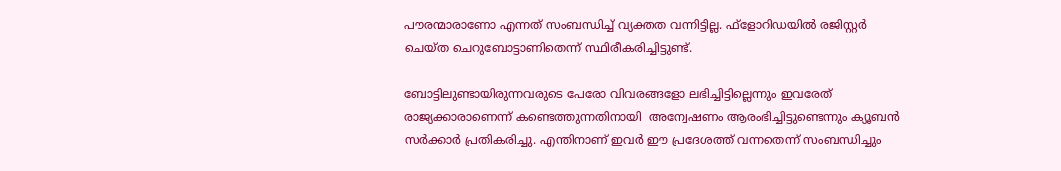പൗരന്മാരാണോ എന്നത് സംബന്ധിച്ച് വ്യക്തത വന്നിട്ടില്ല. ഫ്‌ളോറിഡയില്‍ രജിസ്റ്റര്‍ ചെയ്ത ചെറുബോട്ടാണിതെന്ന് സ്ഥിരീകരിച്ചിട്ടുണ്ട്.

ബോട്ടിലുണ്ടായിരുന്നവരുടെ പേരോ വിവരങ്ങളോ ലഭിച്ചിട്ടില്ലെന്നും ഇവരേത് രാജ്യക്കാരാണെന്ന് കണ്ടെത്തുന്നതിനായി  അന്വേഷണം ആരംഭിച്ചിട്ടുണ്ടെന്നും ക്യൂബന്‍ സര്‍ക്കാര്‍ പ്രതികരിച്ചു. എന്തിനാണ് ഇവര്‍ ഈ പ്രദേശത്ത് വന്നതെന്ന് സംബന്ധിച്ചും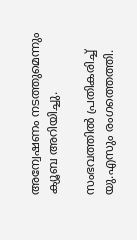അന്വേഷണം നടത്തുമെന്നും ക്യൂബ അറിയിച്ചു.

സംഭവത്തില്‍ പ്രതികരിച്ച് യു.എസും രംഗത്തെത്തി.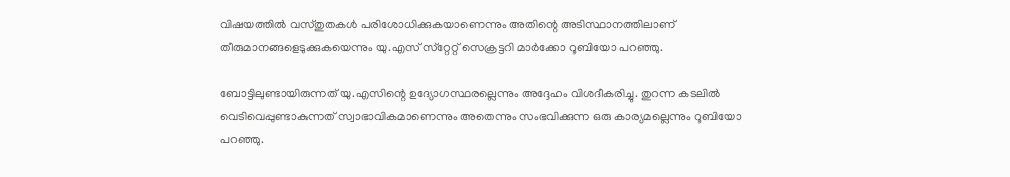വിഷയത്തില്‍ വസ്തുതകള്‍ പരിശോധിക്കുകയാണെന്നും അതിന്റെ അടിസ്ഥാനത്തിലാണ് തീരുമാനങ്ങളെടുക്കുകയെന്നും യു.എസ് സ്‌റ്റേറ്റ് സെക്രട്ടറി മാര്‍ക്കോ റൂബിയോ പറഞ്ഞു.

ബോട്ടിലുണ്ടായിരുന്നത് യു.എസിന്റെ ഉദ്യോഗസ്ഥരല്ലെന്നും അദ്ദേഹം വിശദീകരിച്ചു. തുറന്ന കടലില്‍ വെടിവെപ്പുണ്ടാകുന്നത് സ്വാഭാവികമാണെന്നും അതെന്നും സംഭവിക്കുന്ന ഒരു കാര്യമല്ലെന്നും റൂബിയോ പറഞ്ഞു.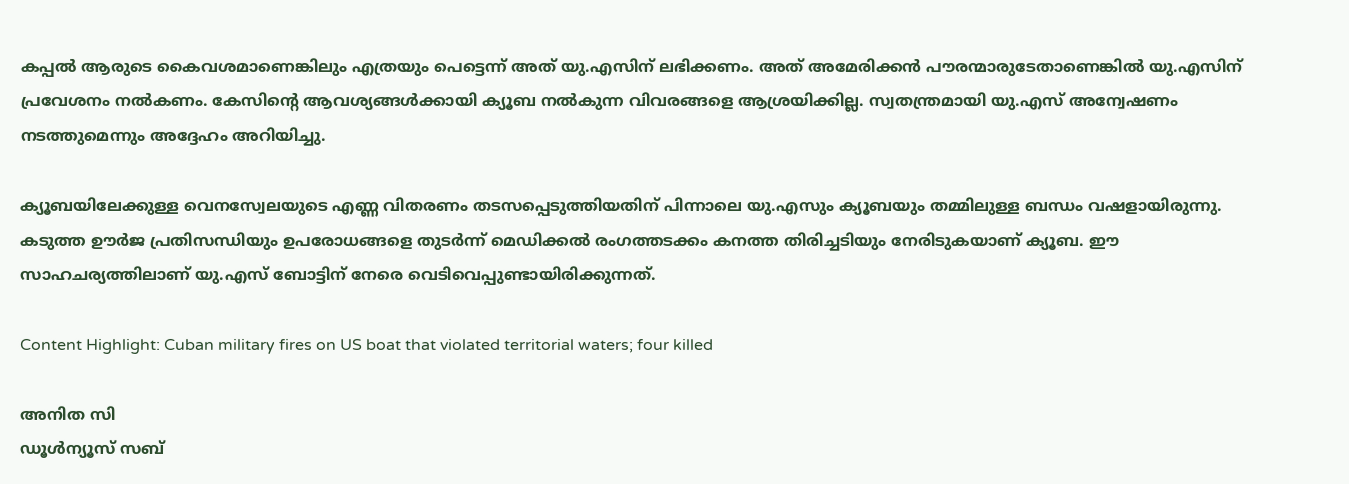കപ്പല്‍ ആരുടെ കൈവശമാണെങ്കിലും എത്രയും പെട്ടെന്ന് അത് യു.എസിന് ലഭിക്കണം. അത് അമേരിക്കന്‍ പൗരന്മാരുടേതാണെങ്കില്‍ യു.എസിന് പ്രവേശനം നല്‍കണം. കേസിന്റെ ആവശ്യങ്ങള്‍ക്കായി ക്യൂബ നല്‍കുന്ന വിവരങ്ങളെ ആശ്രയിക്കില്ല. സ്വതന്ത്രമായി യു.എസ് അന്വേഷണം നടത്തുമെന്നും അദ്ദേഹം അറിയിച്ചു.

ക്യൂബയിലേക്കുള്ള വെനസ്വേലയുടെ എണ്ണ വിതരണം തടസപ്പെടുത്തിയതിന് പിന്നാലെ യു.എസും ക്യൂബയും തമ്മിലുള്ള ബന്ധം വഷളായിരുന്നു. കടുത്ത ഊര്‍ജ പ്രതിസന്ധിയും ഉപരോധങ്ങളെ തുടര്‍ന്ന് മെഡിക്കല്‍ രംഗത്തടക്കം കനത്ത തിരിച്ചടിയും നേരിടുകയാണ് ക്യൂബ. ഈ സാഹചര്യത്തിലാണ് യു.എസ് ബോട്ടിന് നേരെ വെടിവെപ്പുണ്ടായിരിക്കുന്നത്.

Content Highlight: Cuban military fires on US boat that violated territorial waters; four killed

അനിത സി
ഡൂള്‍ന്യൂസ് സബ്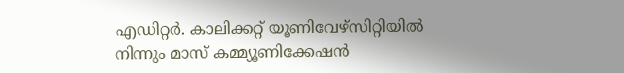എഡിറ്റര്‍. കാലിക്കറ്റ് യൂണിവേഴ്‌സിറ്റിയില്‍ നിന്നും മാസ് കമ്മ്യൂണിക്കേഷന്‍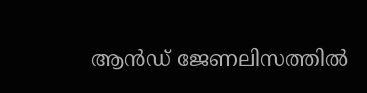ആന്‍ഡ് ജേണലിസത്തില്‍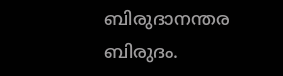ബിരുദാനന്തര ബിരുദം.